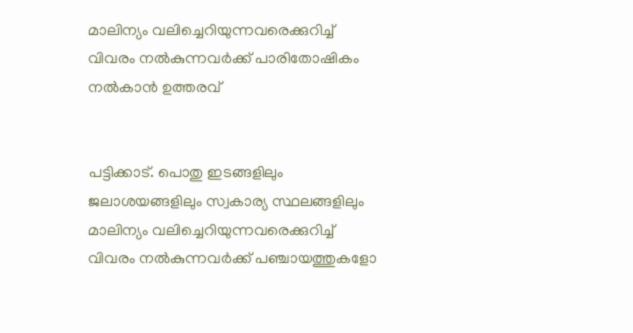മാലിന്യം വലിച്ചെറിയുന്നവരെക്കുറിച്ച് വിവരം നൽകുന്നവർക്ക് പാരിതോഷികം നൽകാൻ ഉത്തരവ്


പട്ടിക്കാട്. പൊതു ഇടങ്ങളിലും ജലാശയങ്ങളിലും സ്വകാര്യ സ്ഥലങ്ങളിലും മാലിന്യം വലിച്ചെറിയുന്നവരെക്കുറിച്ച് വിവരം നൽകുന്നവർക്ക് പഞ്ചായത്തുകളോ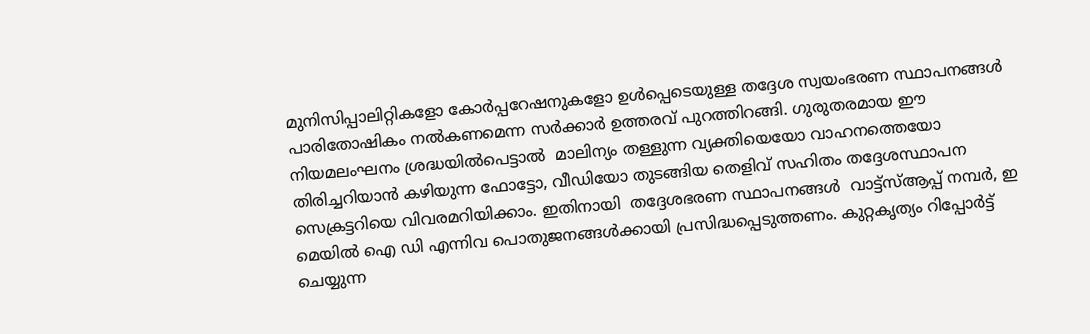മുനിസിപ്പാലിറ്റികളോ കോർപ്പറേഷനുകളോ ഉൾപ്പെടെയുള്ള തദ്ദേശ സ്വയംഭരണ സ്ഥാപനങ്ങൾ പാരിതോഷികം നൽകണമെന്ന സർക്കാർ ഉത്തരവ് പുറത്തിറങ്ങി. ഗുരുതരമായ ഈ നിയമലംഘനം ശ്രദ്ധയിൽപെട്ടാൽ  മാലിന്യം തള്ളുന്ന വ്യക്തിയെയോ വാഹനത്തെയോ  തിരിച്ചറിയാൻ കഴിയുന്ന ഫോട്ടോ, വീഡിയോ തുടങ്ങിയ തെളിവ് സഹിതം തദ്ദേശസ്ഥാപന സെക്രട്ടറിയെ വിവരമറിയിക്കാം. ഇതിനായി  തദ്ദേശഭരണ സ്ഥാപനങ്ങൾ  വാട്ട്‌സ്ആപ്പ് നമ്പർ, ഇ മെയിൽ ഐ ഡി എന്നിവ പൊതുജനങ്ങൾക്കായി പ്രസിദ്ധപ്പെടുത്തണം. കുറ്റകൃത്യം റിപ്പോർട്ട് ചെയ്യുന്ന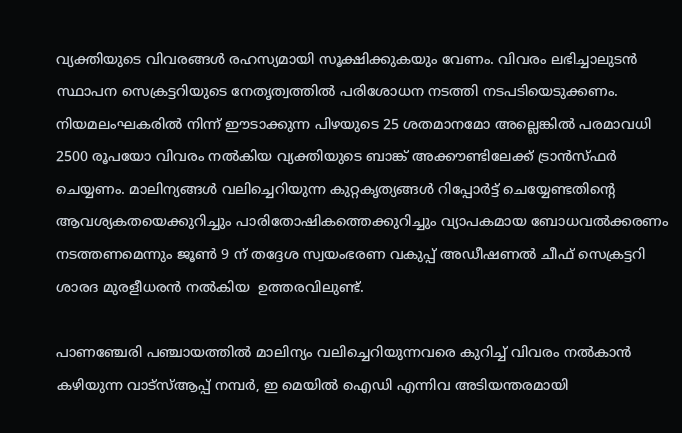വ്യക്തിയുടെ വിവരങ്ങൾ രഹസ്യമായി സൂക്ഷിക്കുകയും വേണം. വിവരം ലഭിച്ചാലുടൻ സ്ഥാപന സെക്രട്ടറിയുടെ നേതൃത്വത്തിൽ പരിശോധന നടത്തി നടപടിയെടുക്കണം. നിയമലംഘകരിൽ നിന്ന് ഈടാക്കുന്ന പിഴയുടെ 25 ശതമാനമോ അല്ലെങ്കിൽ പരമാവധി 2500 രൂപയോ വിവരം നൽകിയ വ്യക്തിയുടെ ബാങ്ക് അക്കൗണ്ടിലേക്ക് ട്രാൻസ്ഫർ ചെയ്യണം. മാലിന്യങ്ങൾ വലിച്ചെറിയുന്ന കുറ്റകൃത്യങ്ങൾ റിപ്പോർട്ട് ചെയ്യേണ്ടതിന്റെ ആവശ്യകതയെക്കുറിച്ചും പാരിതോഷികത്തെക്കുറിച്ചും വ്യാപകമായ ബോധവൽക്കരണം നടത്തണമെന്നും ജൂൺ 9 ന് തദ്ദേശ സ്വയംഭരണ വകുപ്പ് അഡീഷണൽ ചീഫ് സെക്രട്ടറി ശാരദ മുരളീധരൻ നൽകിയ  ഉത്തരവിലുണ്ട്.

പാണഞ്ചേരി പഞ്ചായത്തിൽ മാലിന്യം വലിച്ചെറിയുന്നവരെ കുറിച്ച് വിവരം നൽകാൻ കഴിയുന്ന വാട്‌സ്ആപ്പ് നമ്പർ, ഇ മെയിൽ ഐഡി എന്നിവ അടിയന്തരമായി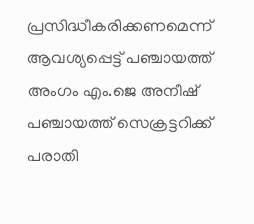പ്രസിദ്ധീകരിക്കണമെന്ന് ആവശ്യപ്പെട്ട് പഞ്ചായത്ത് അംഗം എം.ജെ അനീഷ് പഞ്ചായത്ത് സെക്രട്ടറിക്ക് പരാതി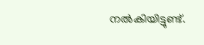നൽകിയിട്ടുണ്ട്.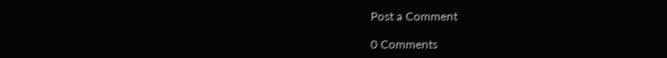Post a Comment

0 Comments